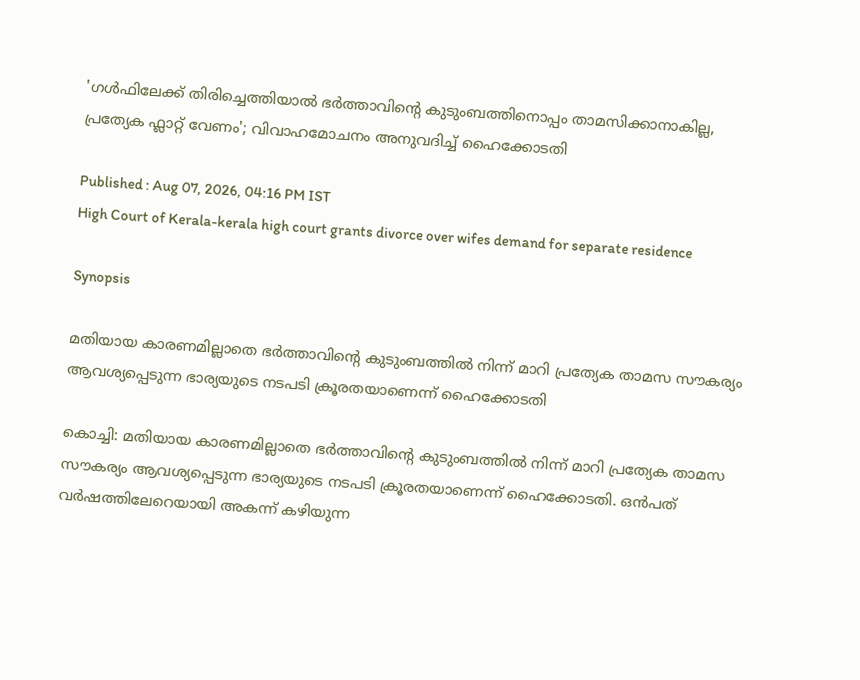'ഗൾഫിലേക്ക് തിരിച്ചെത്തിയാൽ ഭർത്താവിന്‍റെ കുടുംബത്തിനൊപ്പം താമസിക്കാനാകില്ല, പ്രത്യേക ഫ്ലാറ്റ് വേണം'; വിവാഹമോചനം അനുവദിച്ച് ഹൈക്കോടതി

Published : Aug 07, 2026, 04:16 PM IST
High Court of Kerala-kerala high court grants divorce over wifes demand for separate residence

Synopsis

മതിയായ കാരണമില്ലാതെ ഭർത്താവിന്‍റെ കുടുംബത്തിൽ നിന്ന് മാറി പ്രത്യേക താമസ സൗകര്യം ആവശ്യപ്പെടുന്ന ഭാര്യയുടെ നടപടി ക്രൂരതയാണെന്ന് ഹൈക്കോടതി

കൊച്ചി: മതിയായ കാരണമില്ലാതെ ഭർത്താവിന്‍റെ കുടുംബത്തിൽ നിന്ന് മാറി പ്രത്യേക താമസ സൗകര്യം ആവശ്യപ്പെടുന്ന ഭാര്യയുടെ നടപടി ക്രൂരതയാണെന്ന് ഹൈക്കോടതി. ഒൻപത് വർഷത്തിലേറെയായി അകന്ന് കഴിയുന്ന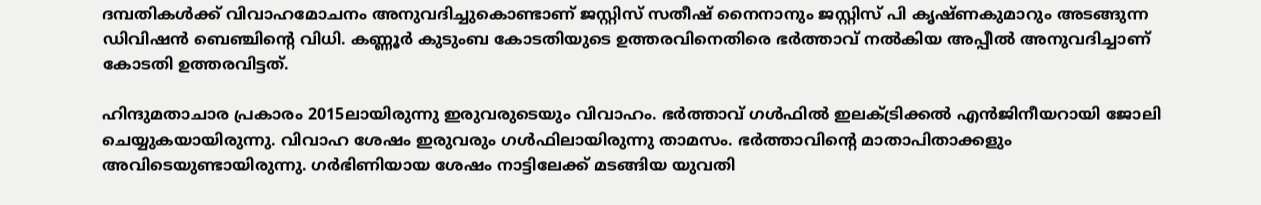ദമ്പതികൾക്ക് വിവാഹമോചനം അനുവദിച്ചുകൊണ്ടാണ് ജസ്റ്റിസ് സതീഷ് നൈനാനും ജസ്റ്റിസ് പി കൃഷ്ണകുമാറും അടങ്ങുന്ന ഡിവിഷൻ ബെഞ്ചിന്‍റെ വിധി. കണ്ണൂർ കുടുംബ കോടതിയുടെ ഉത്തരവിനെതിരെ ഭർത്താവ് നൽകിയ അപ്പീൽ അനുവദിച്ചാണ് കോടതി ഉത്തരവിട്ടത്.

ഹിന്ദുമതാചാര പ്രകാരം 2015ലായിരുന്നു ഇരുവരുടെയും വിവാഹം. ഭർത്താവ് ഗൾഫിൽ ഇലക്ട്രിക്കൽ എൻജിനീയറായി ജോലി ചെയ്യുകയായിരുന്നു. വിവാഹ ശേഷം ഇരുവരും ഗൾഫിലായിരുന്നു താമസം. ഭർത്താവിന്‍റെ മാതാപിതാക്കളും അവിടെയുണ്ടായിരുന്നു. ഗർഭിണിയായ ശേഷം നാട്ടിലേക്ക് മടങ്ങിയ യുവതി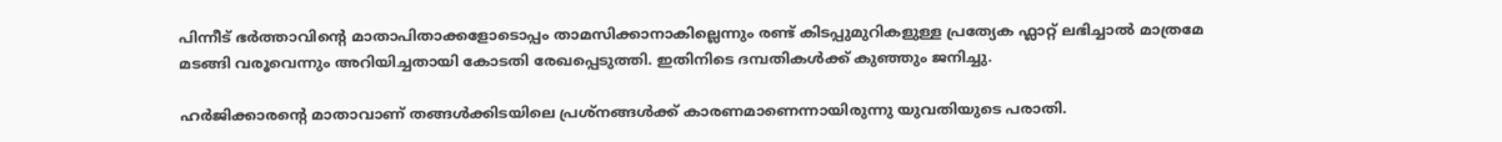പിന്നീട് ഭർത്താവിന്‍റെ മാതാപിതാക്കളോടൊപ്പം താമസിക്കാനാകില്ലെന്നും രണ്ട് കിടപ്പുമുറികളുള്ള പ്രത്യേക ഫ്ലാറ്റ് ലഭിച്ചാൽ മാത്രമേ മടങ്ങി വരൂവെന്നും അറിയിച്ചതായി കോടതി രേഖപ്പെടുത്തി. ഇതിനിടെ ദമ്പതികൾക്ക് കുഞ്ഞും ജനിച്ചു.

ഹർജിക്കാരന്‍റെ മാതാവാണ് തങ്ങൾക്കിടയിലെ പ്രശ്നങ്ങൾക്ക് കാരണമാണെന്നായിരുന്നു യുവതിയുടെ പരാതി.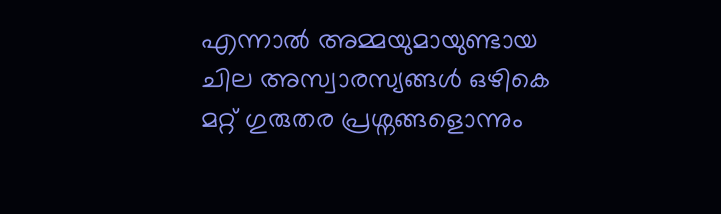എന്നാൽ അമ്മയുമായുണ്ടായ ചില അസ്വാരസ്യങ്ങൾ ഒഴികെ മറ്റ് ഗുരുതര പ്രശ്നങ്ങളൊന്നും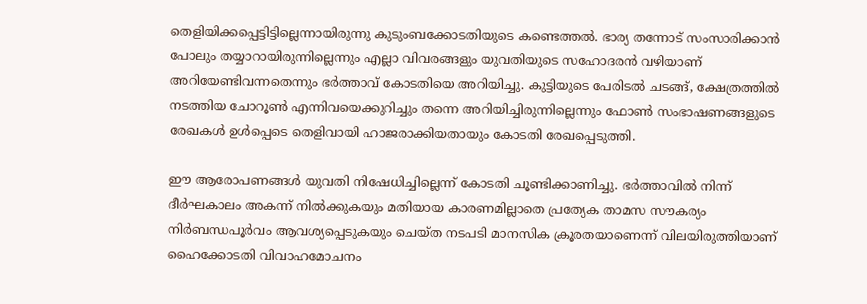തെളിയിക്കപ്പെട്ടിട്ടില്ലെന്നായിരുന്നു കുടുംബക്കോടതിയുടെ കണ്ടെത്തൽ. ഭാര്യ തന്നോട് സംസാരിക്കാൻ പോലും തയ്യാറായിരുന്നില്ലെന്നും എല്ലാ വിവരങ്ങളും യുവതിയുടെ സഹോദരൻ വഴിയാണ് അറിയേണ്ടിവന്നതെന്നും ഭർത്താവ് കോടതിയെ അറിയിച്ചു. കുട്ടിയുടെ പേരിടൽ ചടങ്ങ്, ക്ഷേത്രത്തിൽ നടത്തിയ ചോറൂൺ എന്നിവയെക്കുറിച്ചും തന്നെ അറിയിച്ചിരുന്നില്ലെന്നും ഫോൺ സംഭാഷണങ്ങളുടെ രേഖകൾ ഉൾപ്പെടെ തെളിവായി ഹാജരാക്കിയതായും കോടതി രേഖപ്പെടുത്തി.

ഈ ആരോപണങ്ങൾ യുവതി നിഷേധിച്ചില്ലെന്ന് കോടതി ചൂണ്ടിക്കാണിച്ചു. ഭർത്താവിൽ നിന്ന് ദീർഘകാലം അകന്ന് നിൽക്കുകയും മതിയായ കാരണമില്ലാതെ പ്രത്യേക താമസ സൗകര്യം നിർബന്ധപൂർവം ആവശ്യപ്പെടുകയും ചെയ്ത നടപടി മാനസിക ക്രൂരതയാണെന്ന് വിലയിരുത്തിയാണ് ഹൈക്കോടതി വിവാഹമോചനം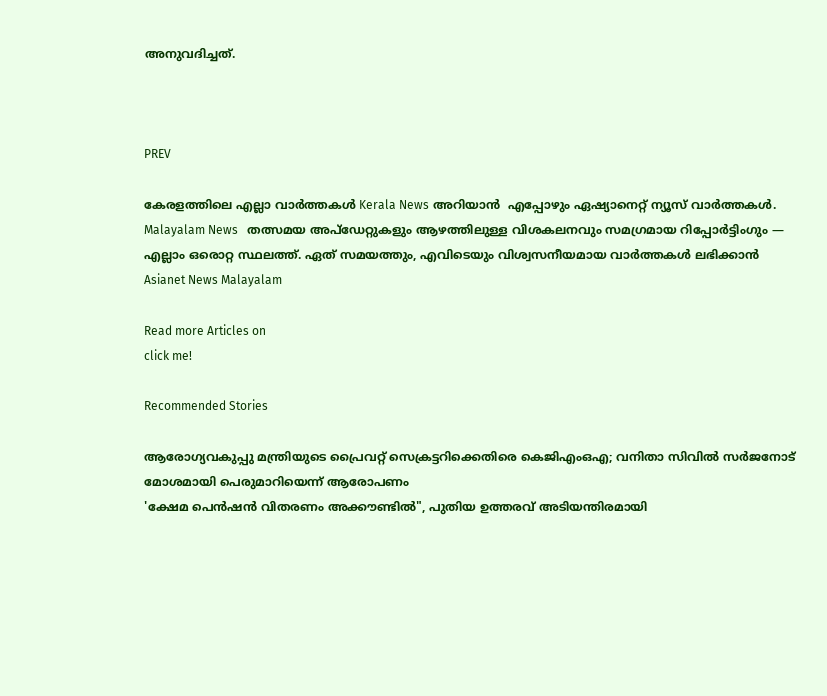അനുവദിച്ചത്.



PREV

കേരളത്തിലെ എല്ലാ വാർത്തകൾ Kerala News അറിയാൻ  എപ്പോഴും ഏഷ്യാനെറ്റ് ന്യൂസ് വാർത്തകൾ.  Malayalam News   തത്സമയ അപ്‌ഡേറ്റുകളും ആഴത്തിലുള്ള വിശകലനവും സമഗ്രമായ റിപ്പോർട്ടിംഗും — എല്ലാം ഒരൊറ്റ സ്ഥലത്ത്. ഏത് സമയത്തും, എവിടെയും വിശ്വസനീയമായ വാർത്തകൾ ലഭിക്കാൻ Asianet News Malayalam

Read more Articles on
click me!

Recommended Stories

ആരോഗ്യവകുപ്പു മന്ത്രിയുടെ പ്രൈവറ്റ് സെക്രട്ടറിക്കെതിരെ കെജിഎംഒഎ; വനിതാ സിവിൽ സർജനോട് മോശമായി പെരുമാറിയെന്ന് ആരോപണം
'ക്ഷേമ പെൻഷൻ വിതരണം അക്കൗണ്ടിൽ", പുതിയ ഉത്തരവ് അടിയന്തിരമായി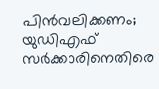പിൻവലിക്കണം; യുഡിഎഫ് സർക്കാരിനെതിരെ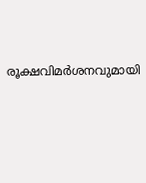രൂക്ഷവിമർശനവുമായി